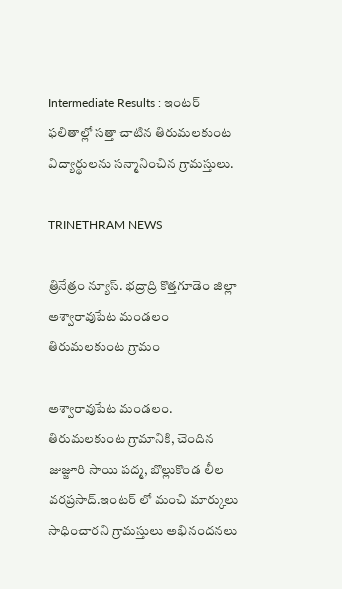Intermediate Results : ఇంటర్ ఫలితాల్లో సత్తా చాటిన తిరుమలకుంట విద్యార్థులను సన్మానించిన గ్రామస్తులు.

TRINETHRAM NEWS

త్రినేత్రం న్యూస్. భద్రాద్రి కొత్తగూడెం జిల్లా అశ్వారావుపేట మండలం తిరుమలకుంట గ్రామం

అశ్వారావుపేట మండలం. తిరుమలకుంట గ్రామానికి, చెందిన జుజ్జూరి సాయి పద్మ, బొల్లుకొండ లీల వరప్రసాద్.ఇంటర్ లో మంచి మార్కులు సాధించారని గ్రామస్తులు అభినందనలు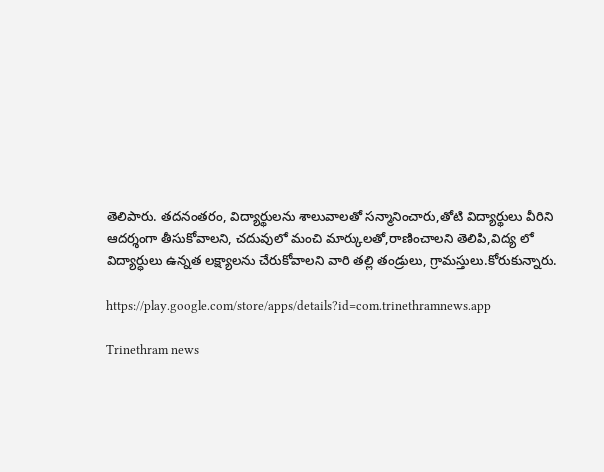తెలిపారు. తదనంతరం, విద్యార్థులను శాలువాలతో సన్మానించారు,తోటి విద్యార్థులు వీరిని ఆదర్శంగా తీసుకోవాలని, చదువులో మంచి మార్కులతో,రాణించాలని తెలిపి,విద్య లో విద్యార్ధులు ఉన్నత లక్ష్యాలను చేరుకోవాలని వారి తల్లి తండ్రులు, గ్రామస్తులు.కోరుకున్నారు.

https://play.google.com/store/apps/details?id=com.trinethramnews.app

Trinethram news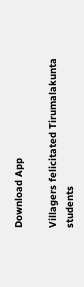Download App

Villagers felicitated Tirumalakunta students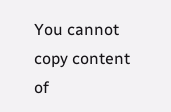You cannot copy content of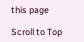this page

Scroll to Top